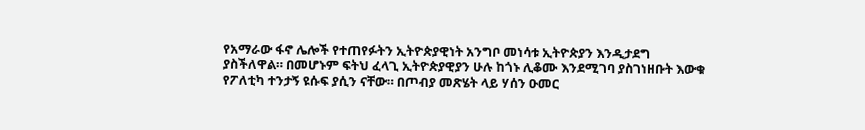የአማራው ፋኖ ሌሎች የተጠየፉትን ኢትዮጵያዊነት አንግቦ መነሳቱ ኢትዮጵያን እንዲታደግ ያስችለዋል። በመሆኑም ፍትህ ፈላጊ ኢትዮጵያዊያን ሁሉ ከጎኑ ሊቆሙ እንደሚገባ ያስገነዘቡት እውቁ የፖለቲካ ተንታኝ ዩሱፍ ያሲን ናቸው። በጦብያ መጽሄት ላይ ሃሰን ዑመር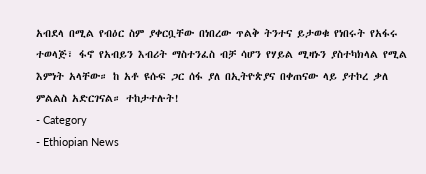አብደላ በሚል የብዕር ስም ያቀርቧቸው በነበረው ጥልቅ ትንተና ይታወቁ የነበሩት የአፋሩ ተወላጅ፣ ፋኖ የአብይን እብሪት ማስተንፈስ ብቻ ሳሆን የሃይል ሚዛኑን ያስተካክላል የሚል እምነት አላቸው። ከ አቶ ዩሱፍ ጋር ሰፋ ያለ በኢትዮጵያና በቀጠናው ላይ ያተኮረ ቃለ ምልልስ አድርገናል። ተከታተሉት!
- Category
- Ethiopian News